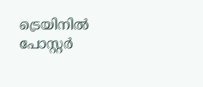ട്രെയിനില്‍ പോസ്റ്റര്‍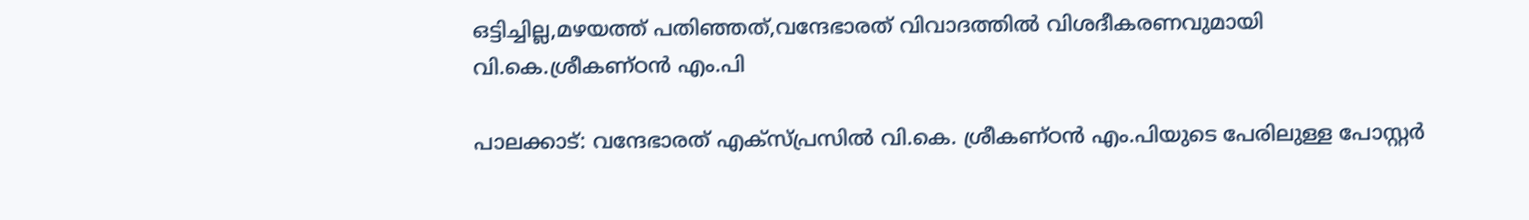ഒട്ടിച്ചില്ല,മഴയത്ത് പതിഞ്ഞത്,വന്ദേഭാരത് വിവാദത്തില്‍ വിശദീകരണവുമായി വി.കെ.ശ്രീകണ്ഠന്‍ എം.പി

പാലക്കാട്: വന്ദേഭാരത് എക്‌സ്പ്രസില്‍ വി.കെ. ശ്രീകണ്ഠന്‍ എം.പിയുടെ പേരിലുള്ള പോസ്റ്റര്‍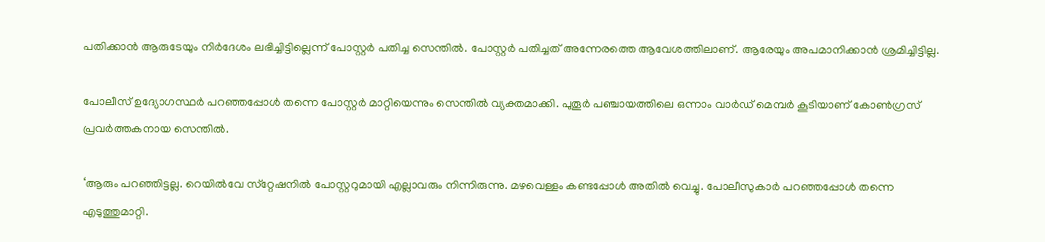പതിക്കാന്‍ ആരുടേയും നിര്‍ദേശം ലഭിച്ചിട്ടില്ലെന്ന് പോസ്റ്റര്‍ പതിച്ച സെന്തില്‍. പോസ്റ്റര്‍ പതിച്ചത്‌ അന്നേരത്തെ ആവേശത്തിലാണ്. ആരേയും അപമാനിക്കാന്‍ ശ്രമിച്ചിട്ടില്ല.

പോലീസ് ഉദ്യോഗസ്ഥര്‍ പറഞ്ഞപ്പോള്‍ തന്നെ പോസ്റ്റര്‍ മാറ്റിയെന്നും സെന്തില്‍ വ്യക്തമാക്കി. പുതൂര്‍ പഞ്ചായത്തിലെ ഒന്നാം വാര്‍ഡ് മെമ്പര്‍ കൂടിയാണ് കോണ്‍ഗ്രസ് പ്രവര്‍ത്തകനായ സെന്തില്‍.

‘ആരും പറഞ്ഞിട്ടല്ല. റെയില്‍വേ സ്‌റ്റേഷനില്‍ പോസ്റ്ററുമായി എല്ലാവരും നിന്നിരുന്നു. മഴവെള്ളം കണ്ടപ്പോള്‍ അതില്‍ വെച്ചു. പോലീസുകാര്‍ പറഞ്ഞപ്പോള്‍ തന്നെ എടുത്തുമാറ്റി.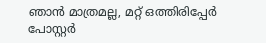ഞാന്‍ മാത്രമല്ല, മറ്റ് ഒത്തിരിപ്പേര്‍ പോസ്റ്റര്‍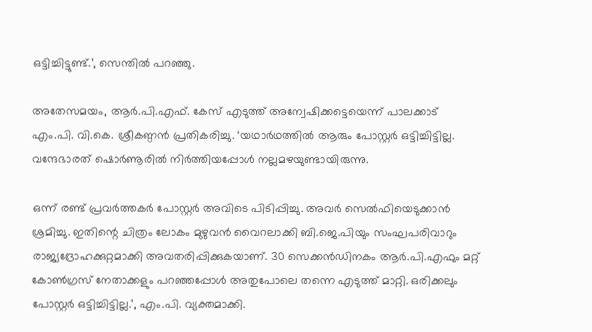ഒട്ടിച്ചിട്ടുണ്ട്.’, സെന്തില്‍ പറഞ്ഞു.

അതേസമയം, ആര്‍.പി.എഫ്. കേസ് എടുത്ത് അന്വേഷിക്കട്ടെയെന്ന് പാലക്കാട് എം.പി. വി.കെ. ശ്രീകണ്ഠന്‍ പ്രതികരിച്ചു. ‘യഥാര്‍ഥത്തില്‍ ആരും പോസ്റ്റര്‍ ഒട്ടിച്ചിട്ടില്ല. വന്ദേഭാരത് ഷൊര്‍ണൂരില്‍ നിര്‍ത്തിയപ്പോള്‍ നല്ലമഴയുണ്ടായിരുന്നു.

ഒന്ന് രണ്ട് പ്രവര്‍ത്തകര്‍ പോസ്റ്റര്‍ അവിടെ പിടിപ്പിച്ചു. അവര്‍ സെല്‍ഫിയെടുക്കാന്‍ ശ്രമിച്ചു. ഇതിന്റെ ചിത്രം ലോകം മുഴുവന്‍ വൈറലാക്കി ബി.ജെ.പിയും സംഘപരിവാറും രാജ്യദ്രോഹക്കുറ്റമാക്കി അവതരിപ്പിക്കുകയാണ്. 30 സെക്കന്‍ഡിനകം ആര്‍.പി.എഫും മറ്റ് കോണ്‍ഗ്രസ് നേതാക്കളും പറഞ്ഞപ്പോള്‍ അതുപോലെ തന്നെ എടുത്ത് മാറ്റി. ഒരിക്കലും പോസ്റ്റര്‍ ഒട്ടിച്ചിട്ടില്ല.’, എം.പി. വ്യക്തമാക്കി.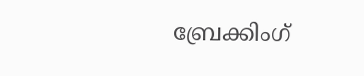ബ്രേക്കിംഗ്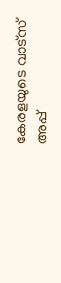കേരളയുടെ വാട്സ് അപ്പ്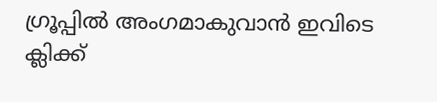ഗ്രൂപ്പിൽ അംഗമാകുവാൻ ഇവിടെ ക്ലിക്ക്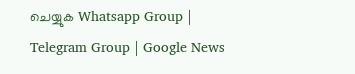ചെയ്യുക Whatsapp Group | Telegram Group | Google News